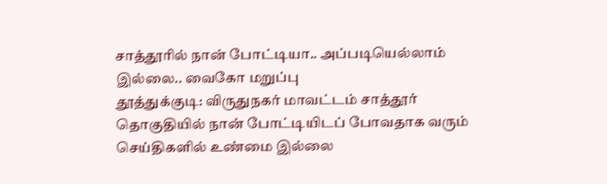சாத்தூரில் நான் போட்டியா.. அப்படியெல்லாம் இல்லை.. வைகோ மறுப்பு
தூத்துக்குடி: விருதுநகர் மாவட்டம் சாத்தூர் தொகுதியில் நான் போட்டியிடப் போவதாக வரும் செய்திகளில் உண்மை இல்லை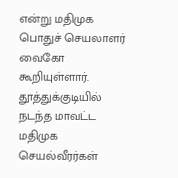என்று மதிமுக பொதுச் செயலாளர் வைகோ கூறியுள்ளார்.
தூத்துக்குடியில் நடந்த மாவட்ட மதிமுக செயல்வீரர்கள்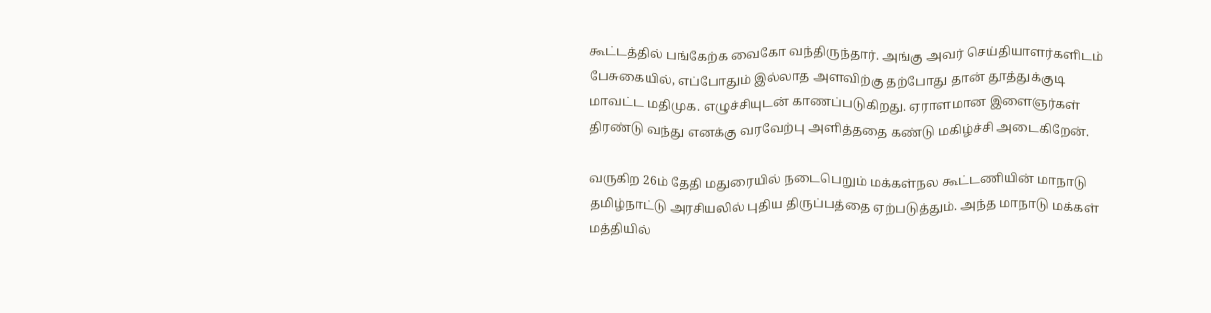கூட்டத்தில் பங்கேற்க வைகோ வந்திருந்தார். அங்கு அவர் செய்தியாளர்களிடம் பேசுகையில், எப்போதும் இல்லாத அளவிற்கு தற்போது தான் தூத்துக்குடி மாவட்ட மதிமுக. எழுச்சியுடன் காணப்படுகிறது. ஏராளமான இளைஞர்கள் திரண்டு வந்து எனக்கு வரவேற்பு அளித்ததை கண்டு மகிழ்ச்சி அடைகிறேன்.

வருகிற 26ம் தேதி மதுரையில் நடைபெறும் மக்கள்நல கூட்டணியின் மாநாடு தமிழ்நாட்டு அரசியலில் புதிய திருப்பத்தை ஏற்படுத்தும். அந்த மாநாடு மக்கள் மத்தியில்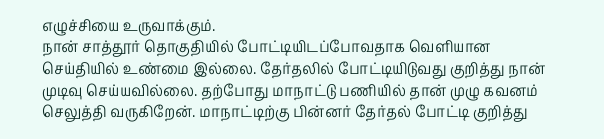எழுச்சியை உருவாக்கும்.
நான் சாத்தூர் தொகுதியில் போட்டியிடப்போவதாக வெளியான செய்தியில் உண்மை இல்லை. தேர்தலில் போட்டியிடுவது குறித்து நான் முடிவு செய்யவில்லை. தற்போது மாநாட்டு பணியில் தான் முழு கவனம் செலுத்தி வருகிறேன். மாநாட்டிற்கு பின்னர் தேர்தல் போட்டி குறித்து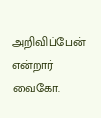அறிவிப்பேன் என்றார் வைகோ.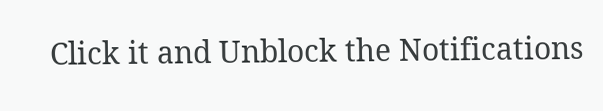Click it and Unblock the Notifications